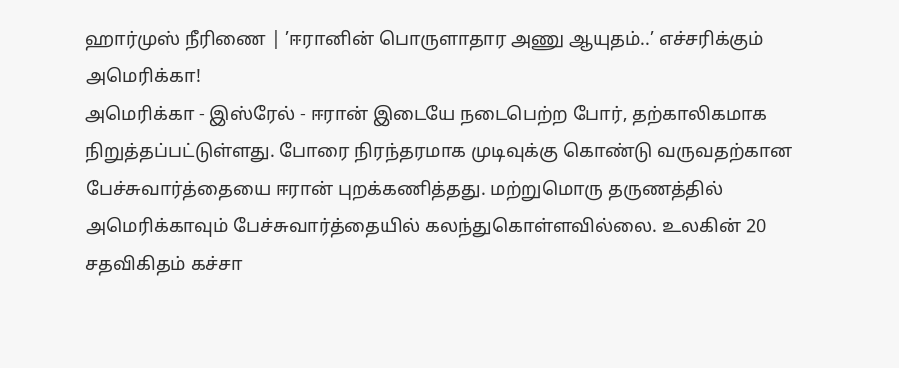ஹார்முஸ் நீரிணை | ’ஈரானின் பொருளாதார அணு ஆயுதம்..’ எச்சரிக்கும் அமெரிக்கா!
அமெரிக்கா - இஸ்ரேல் - ஈரான் இடையே நடைபெற்ற போர், தற்காலிகமாக நிறுத்தப்பட்டுள்ளது. போரை நிரந்தரமாக முடிவுக்கு கொண்டு வருவதற்கான பேச்சுவார்த்தையை ஈரான் புறக்கணித்தது. மற்றுமொரு தருணத்தில் அமெரிக்காவும் பேச்சுவார்த்தையில் கலந்துகொள்ளவில்லை. உலகின் 20 சதவிகிதம் கச்சா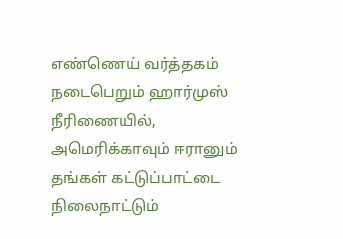எண்ணெய் வர்த்தகம் நடைபெறும் ஹார்முஸ் நீரிணையில், அமெரிக்காவும் ஈரானும் தங்கள் கட்டுப்பாட்டை நிலைநாட்டும்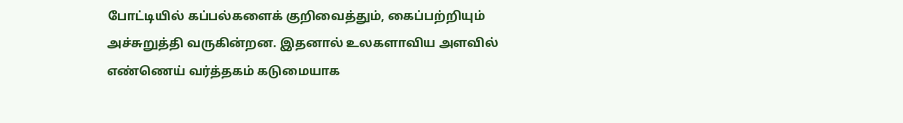போட்டியில் கப்பல்களைக் குறிவைத்தும், கைப்பற்றியும் அச்சுறுத்தி வருகின்றன. இதனால் உலகளாவிய அளவில் எண்ணெய் வர்த்தகம் கடுமையாக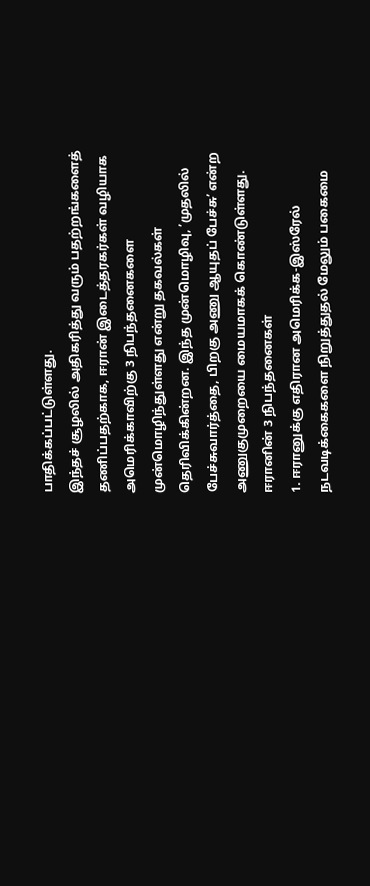பாதிக்கப்பட்டுள்ளது.
இந்தச் சூழலில் அதிகரித்து வரும் பதற்றங்களைத் தணிப்பதற்காக, ஈரான் இடைத்தரகர்கள் வழியாக அமெரிக்காவிற்கு 3 நிபந்தனைகளை முன்மொழிந்துள்ளது என்று தகவல்கள் தெரிவிக்கின்றன. இந்த முன்மொழிவு, ’முதலில் பேச்சுவார்த்தை, பிறகு அணு ஆயுதப் பேச்சு’ என்ற அணுகுமுறையை மையமாகக் கொண்டுள்ளது.
ஈரானின் 3 நிபந்தனைகள்
1. ஈரானுக்கு எதிரான அமெரிக்க-இஸ்ரேல் நடவடிக்கைகளை நிறுத்துதல் மேலும் பகைமை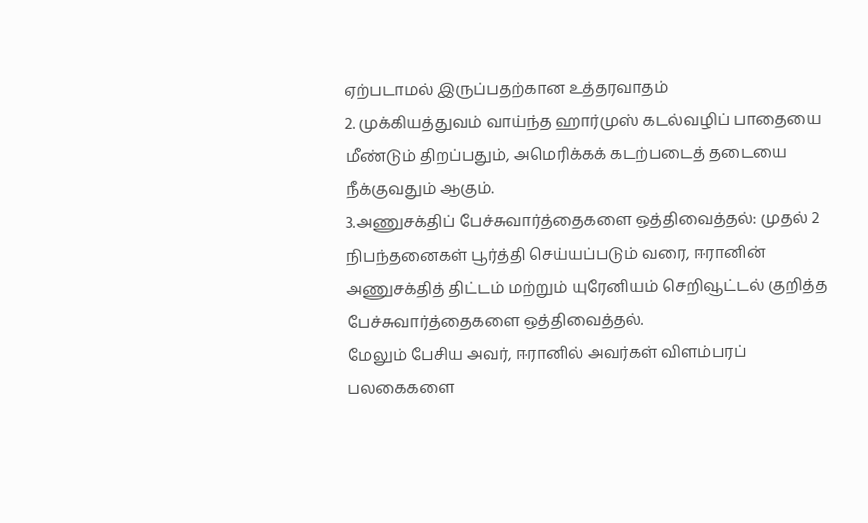ஏற்படாமல் இருப்பதற்கான உத்தரவாதம்
2. முக்கியத்துவம் வாய்ந்த ஹார்முஸ் கடல்வழிப் பாதையை மீண்டும் திறப்பதும், அமெரிக்கக் கடற்படைத் தடையை நீக்குவதும் ஆகும்.
3.அணுசக்திப் பேச்சுவார்த்தைகளை ஒத்திவைத்தல்: முதல் 2 நிபந்தனைகள் பூர்த்தி செய்யப்படும் வரை, ஈரானின் அணுசக்தித் திட்டம் மற்றும் யுரேனியம் செறிவூட்டல் குறித்த பேச்சுவார்த்தைகளை ஒத்திவைத்தல்.
மேலும் பேசிய அவர், ஈரானில் அவர்கள் விளம்பரப் பலகைகளை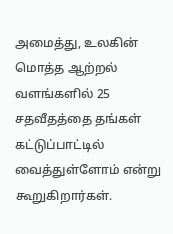அமைத்து, உலகின் மொத்த ஆற்றல் வளங்களில் 25 சதவீதத்தை தங்கள் கட்டுப்பாட்டில் வைத்துள்ளோம் என்று கூறுகிறார்கள்.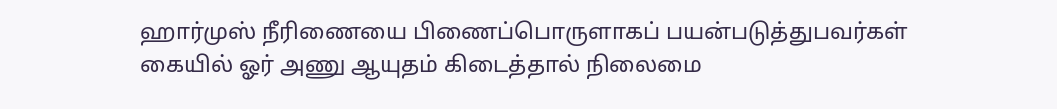ஹார்முஸ் நீரிணையை பிணைப்பொருளாகப் பயன்படுத்துபவர்கள் கையில் ஓர் அணு ஆயுதம் கிடைத்தால் நிலைமை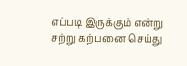எப்படி இருக்கும் என்று சற்று கற்பனை செய்து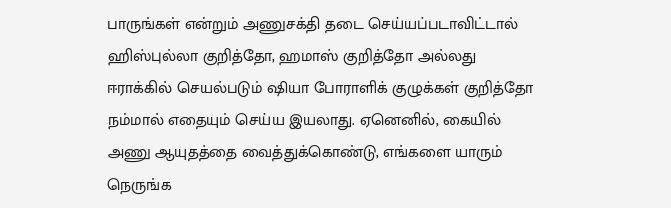பாருங்கள் என்றும் அணுசக்தி தடை செய்யப்படாவிட்டால் ஹிஸ்புல்லா குறித்தோ, ஹமாஸ் குறித்தோ அல்லது ஈராக்கில் செயல்படும் ஷியா போராளிக் குழுக்கள் குறித்தோ நம்மால் எதையும் செய்ய இயலாது. ஏனெனில், கையில் அணு ஆயுதத்தை வைத்துக்கொண்டு, எங்களை யாரும் நெருங்க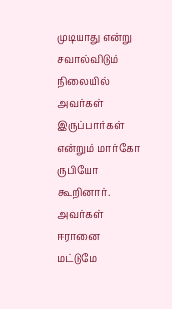முடியாது என்று சவால்விடும் நிலையில் அவர்கள் இருப்பார்கள் என்றும் மார்கோ ருபியோ கூறினார்.
அவர்கள் ஈரானை மட்டுமே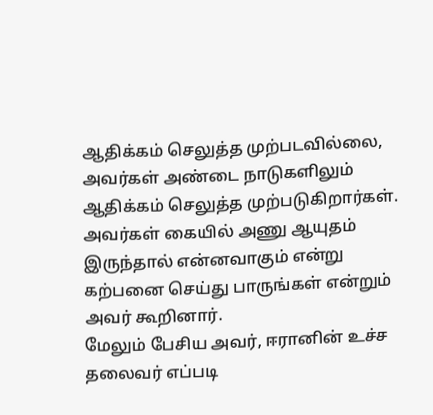ஆதிக்கம் செலுத்த முற்படவில்லை, அவர்கள் அண்டை நாடுகளிலும் ஆதிக்கம் செலுத்த முற்படுகிறார்கள். அவர்கள் கையில் அணு ஆயுதம் இருந்தால் என்னவாகும் என்று கற்பனை செய்து பாருங்கள் என்றும் அவர் கூறினார்.
மேலும் பேசிய அவர், ஈரானின் உச்ச தலைவர் எப்படி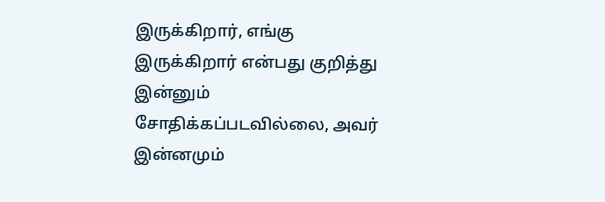இருக்கிறார், எங்கு இருக்கிறார் என்பது குறித்து இன்னும் சோதிக்கப்படவில்லை, அவர் இன்னமும்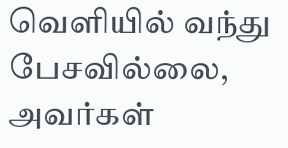வெளியில் வந்து பேசவில்லை, அவர்கள்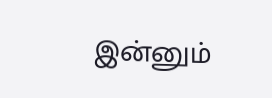இன்னும்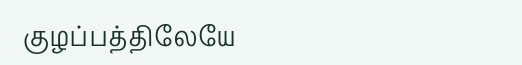குழப்பத்திலேயே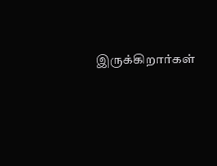இருக்கிறார்கள்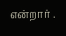என்றார் .